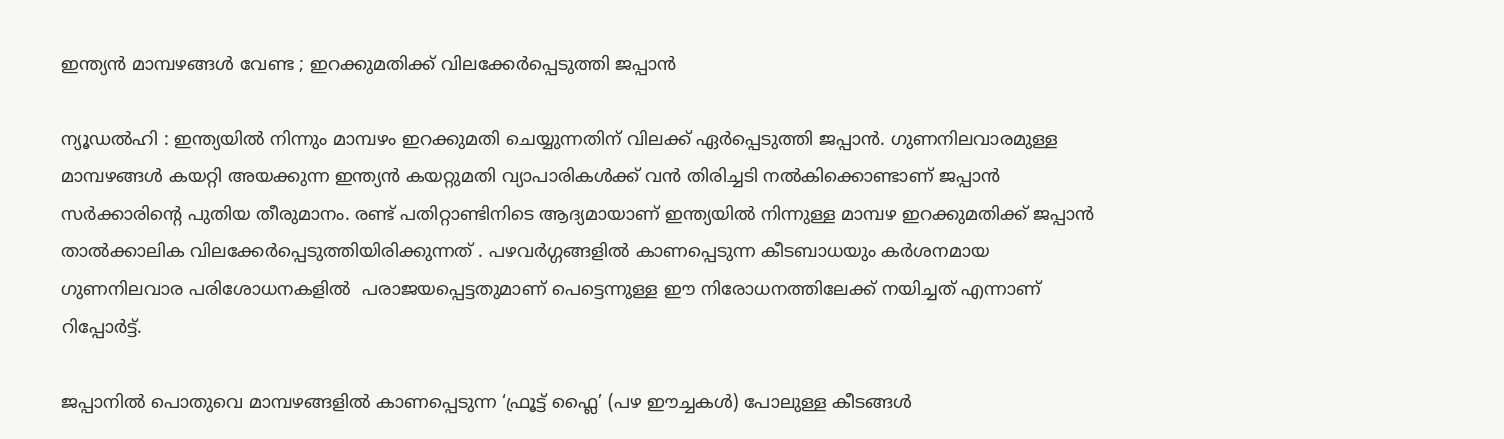ഇന്ത്യൻ മാമ്പഴങ്ങൾ വേണ്ട ; ഇറക്കുമതിക്ക് വിലക്കേർപ്പെടുത്തി ജപ്പാൻ

ന്യൂഡൽഹി : ഇന്ത്യയിൽ നിന്നും മാമ്പഴം ഇറക്കുമതി ചെയ്യുന്നതിന് വിലക്ക് ഏർപ്പെടുത്തി ജപ്പാൻ. ഗുണനിലവാരമുള്ള മാമ്പഴങ്ങൾ കയറ്റി അയക്കുന്ന ഇന്ത്യൻ കയറ്റുമതി വ്യാപാരികൾക്ക് വൻ തിരിച്ചടി നൽകിക്കൊണ്ടാണ് ജപ്പാൻ സർക്കാരിന്റെ പുതിയ തീരുമാനം. രണ്ട് പതിറ്റാണ്ടിനിടെ ആദ്യമായാണ് ഇന്ത്യയിൽ നിന്നുള്ള മാമ്പഴ ഇറക്കുമതിക്ക് ജപ്പാൻ താൽക്കാലിക വിലക്കേർപ്പെടുത്തിയിരിക്കുന്നത് . പഴവർഗ്ഗങ്ങളിൽ കാണപ്പെടുന്ന കീടബാധയും കർശനമായ ഗുണനിലവാര പരിശോധനകളിൽ  പരാജയപ്പെട്ടതുമാണ് പെട്ടെന്നുള്ള ഈ നിരോധനത്തിലേക്ക് നയിച്ചത് എന്നാണ് റിപ്പോർട്ട്‌.

ജപ്പാനിൽ പൊതുവെ മാമ്പഴങ്ങളിൽ കാണപ്പെടുന്ന ‘ഫ്രൂട്ട് ഫ്ലൈ’ (പഴ ഈച്ചകൾ) പോലുള്ള കീടങ്ങൾ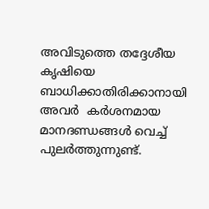അവിടുത്തെ തദ്ദേശീയ കൃഷിയെ ബാധിക്കാതിരിക്കാനായി അവർ  കർശനമായ മാനദണ്ഡങ്ങൾ വെച്ച് പുലർത്തുന്നുണ്ട്.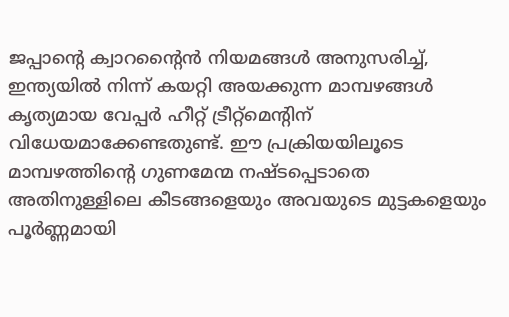ജപ്പാന്റെ ക്വാറന്റൈൻ നിയമങ്ങൾ അനുസരിച്ച്, ഇന്ത്യയിൽ നിന്ന് കയറ്റി അയക്കുന്ന മാമ്പഴങ്ങൾ കൃത്യമായ വേപ്പർ ഹീറ്റ് ട്രീറ്റ്‌മെന്റിന് വിധേയമാക്കേണ്ടതുണ്ട്. ഈ പ്രക്രിയയിലൂടെ മാമ്പഴത്തിന്റെ ഗുണമേന്മ നഷ്ടപ്പെടാതെ അതിനുള്ളിലെ കീടങ്ങളെയും അവയുടെ മുട്ടകളെയും പൂർണ്ണമായി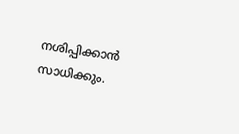നശിപ്പിക്കാൻ സാധിക്കും.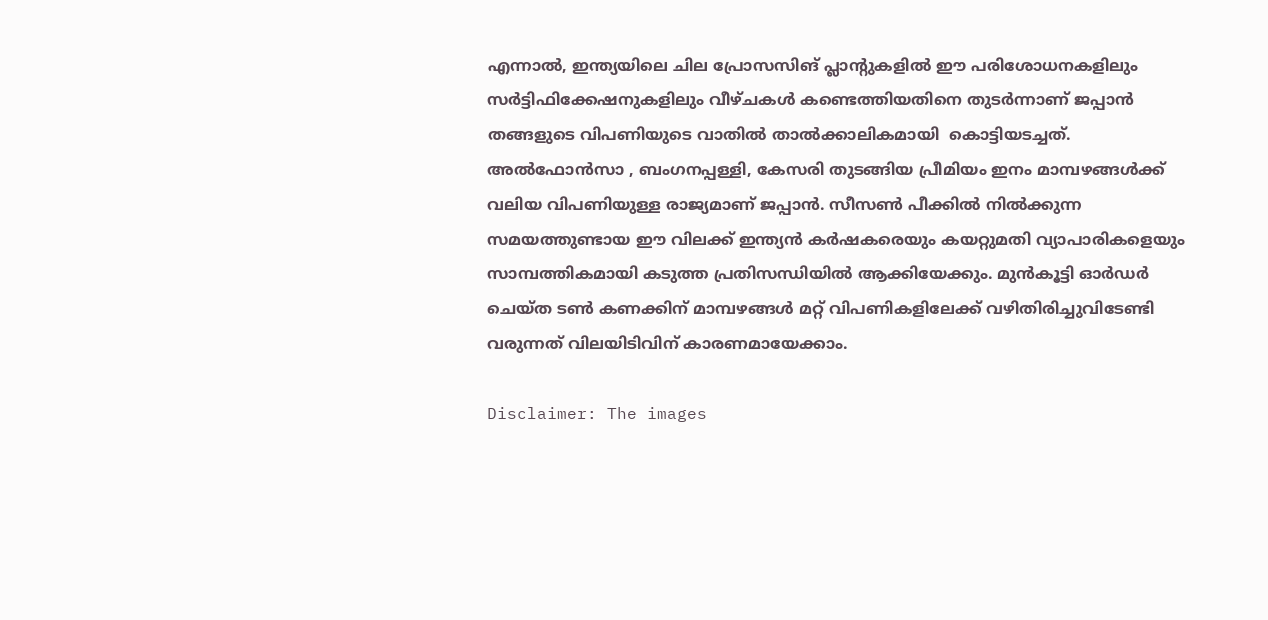എന്നാൽ, ഇന്ത്യയിലെ ചില പ്രോസസിങ് പ്ലാന്റുകളിൽ ഈ പരിശോധനകളിലും സർട്ടിഫിക്കേഷനുകളിലും വീഴ്ചകൾ കണ്ടെത്തിയതിനെ തുടർന്നാണ് ജപ്പാൻ തങ്ങളുടെ വിപണിയുടെ വാതിൽ താൽക്കാലികമായി  കൊട്ടിയടച്ചത്. അൽഫോൻസാ , ബംഗനപ്പള്ളി, കേസരി തുടങ്ങിയ പ്രീമിയം ഇനം മാമ്പഴങ്ങൾക്ക് വലിയ വിപണിയുള്ള രാജ്യമാണ് ജപ്പാൻ. സീസൺ പീക്കിൽ നിൽക്കുന്ന സമയത്തുണ്ടായ ഈ വിലക്ക് ഇന്ത്യൻ കർഷകരെയും കയറ്റുമതി വ്യാപാരികളെയും സാമ്പത്തികമായി കടുത്ത പ്രതിസന്ധിയിൽ ആക്കിയേക്കും. മുൻകൂട്ടി ഓർഡർ ചെയ്ത ടൺ കണക്കിന് മാമ്പഴങ്ങൾ മറ്റ് വിപണികളിലേക്ക് വഴിതിരിച്ചുവിടേണ്ടി വരുന്നത് വിലയിടിവിന് കാരണമായേക്കാം.

Disclaimer: The images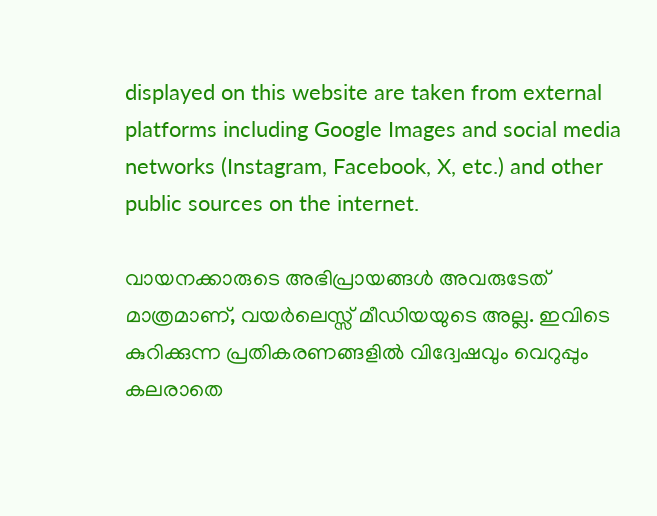displayed on this website are taken from external platforms including Google Images and social media networks (Instagram, Facebook, X, etc.) and other public sources on the internet.

വായനക്കാരുടെ അഭിപ്രായങ്ങള്‍ അവരുടേത് മാത്രമാണ്, വയർലെസ്സ് മീഡിയയുടെ അല്ല. ഇവിടെ കുറിക്കുന്ന പ്രതികരണങ്ങളിൽ വിദ്വേഷവും വെറുപ്പും കലരാതെ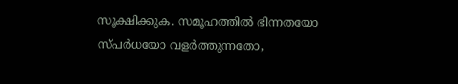സൂക്ഷിക്കുക. സമൂഹത്തിൽ ഭിന്നതയോ സ്‌പർധയോ വളർത്തുന്നതോ,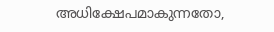അധിക്ഷേപമാകുന്നതോ,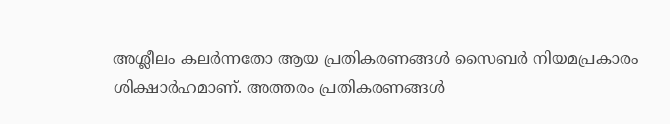അശ്ലീലം കലർന്നതോ ആയ പ്രതികരണങ്ങൾ സൈബർ നിയമപ്രകാരം ശിക്ഷാർഹമാണ്. അത്തരം പ്രതികരണങ്ങൾ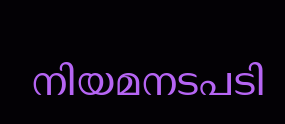നിയമനടപടി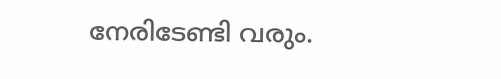നേരിടേണ്ടി വരും.